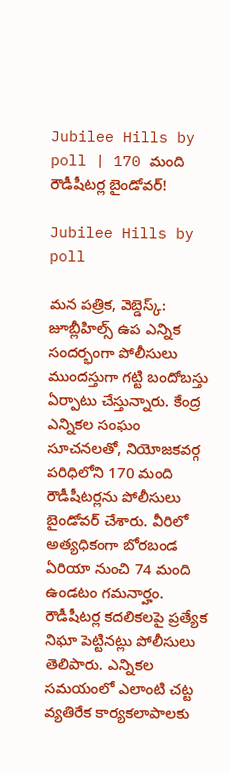Jubilee Hills by poll | 170 మంది రౌడీషీటర్ల బైండోవర్!

Jubilee Hills by poll

మన పత్రిక, వెబ్డెస్క్: జూబ్లీహిల్స్ ఉప ఎన్నిక సందర్భంగా పోలీసులు ముందస్తుగా గట్టి బందోబస్తు ఏర్పాటు చేస్తున్నారు. కేంద్ర ఎన్నికల సంఘం సూచనలతో, నియోజకవర్గ పరిధిలోని 170 మంది రౌడీషీటర్లను పోలీసులు బైండోవర్ చేశారు. వీరిలో అత్యధికంగా బోరబండ ఏరియా నుంచి 74 మంది ఉండటం గమనార్హం. రౌడీషీటర్ల కదలికలపై ప్రత్యేక నిఘా పెట్టినట్లు పోలీసులు తెలిపారు. ఎన్నికల సమయంలో ఎలాంటి చట్ట వ్యతిరేక కార్యకలాపాలకు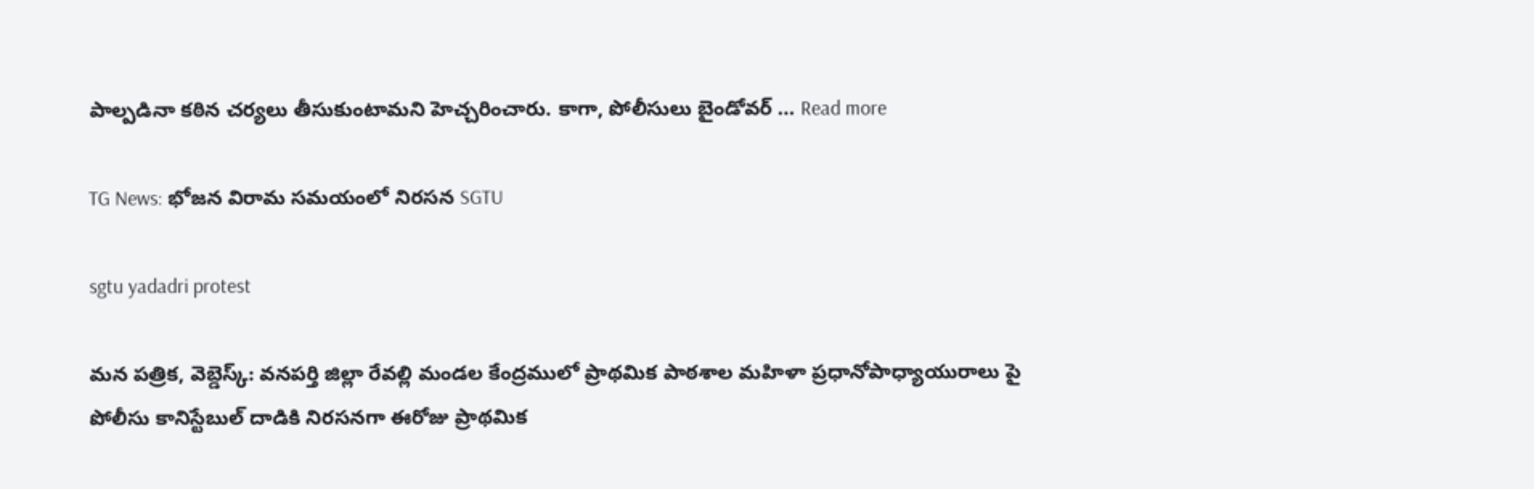పాల్పడినా కఠిన చర్యలు తీసుకుంటామని హెచ్చరించారు. కాగా, పోలీసులు బైండోవర్ … Read more

TG News: భోజన విరామ సమయంలో నిరసన SGTU

sgtu yadadri protest

మన పత్రిక, వెబ్డెస్క్: వనపర్తి జిల్లా రేవల్లి మండల కేంద్రములో ప్రాథమిక పాఠశాల మహిళా ప్రధానోపాధ్యాయురాలు పై పోలీసు కానిస్టేబుల్ దాడికి నిరసనగా ఈరోజు ప్రాథమిక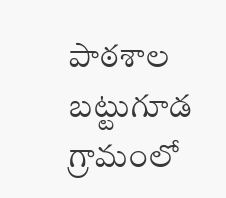పాఠశాల బట్టుగూడ గ్రామంలో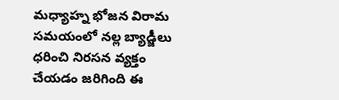మధ్యాహ్న భోజన విరామ సమయంలో నల్ల బ్యాడ్జీలు ధరించి నిరసన వ్యక్తం చేయడం జరిగింది ఈ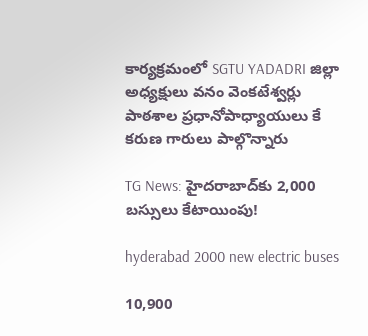కార్యక్రమంలో SGTU YADADRI జిల్లా అధ్యక్షులు వనం వెంకటేశ్వర్లు పాఠశాల ప్రధానోపాధ్యాయులు కే కరుణ గారులు పాల్గొన్నారు

TG News: హైదరాబాద్‌కు 2,000 బస్సులు కేటాయింపు!

hyderabad 2000 new electric buses

10,900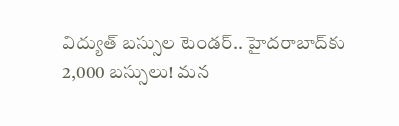విద్యుత్ బస్సుల టెండర్.. హైదరాబాద్‌కు 2,000 బస్సులు! మన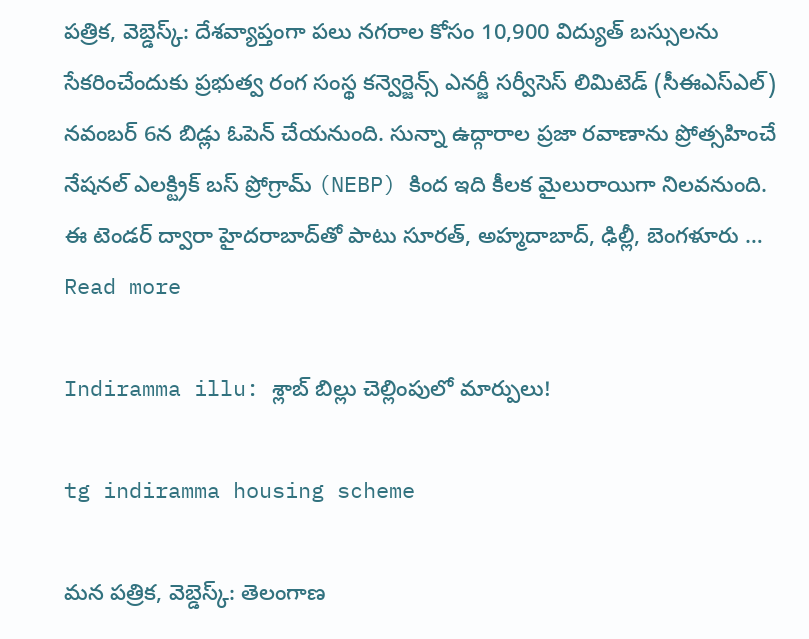పత్రిక, వెబ్డెస్క్: దేశవ్యాప్తంగా పలు నగరాల కోసం 10,900 విద్యుత్ బస్సులను సేకరించేందుకు ప్రభుత్వ రంగ సంస్థ కన్వెర్జెన్స్‌ ఎనర్జీ సర్వీసెస్‌ లిమిటెడ్‌ (సీఈఎస్‌ఎల్‌) నవంబర్ 6న బిడ్లు ఓపెన్ చేయనుంది. సున్నా ఉద్గారాల ప్రజా రవాణాను ప్రోత్సహించే నేషనల్ ఎలక్ట్రిక్ బస్ ప్రోగ్రామ్ (NEBP) కింద ఇది కీలక మైలురాయిగా నిలవనుంది. ఈ టెండర్ ద్వారా హైదరాబాద్‌తో పాటు సూరత్, అహ్మదాబాద్, ఢిల్లీ, బెంగళూరు … Read more

Indiramma illu: శ్లాబ్ బిల్లు చెల్లింపులో మార్పులు!

tg indiramma housing scheme

మన పత్రిక, వెబ్డెస్క్: తెలంగాణ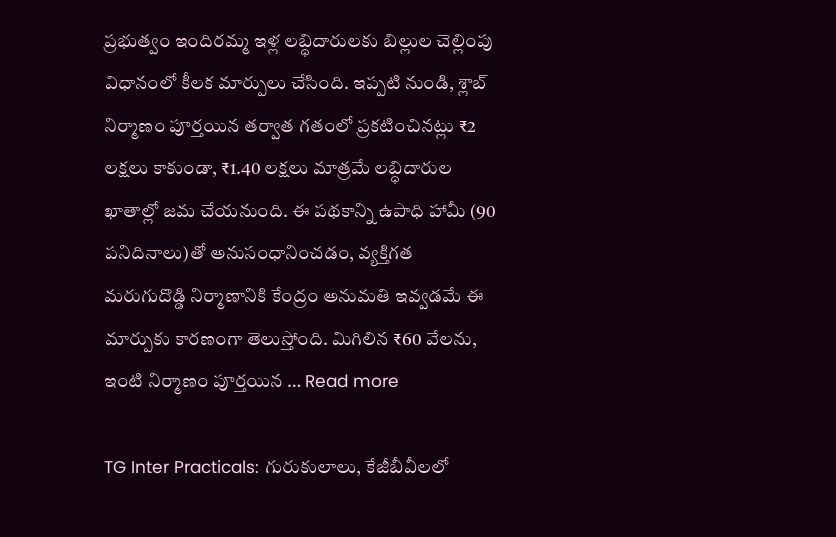ప్రభుత్వం ఇందిరమ్మ ఇళ్ల లబ్ధిదారులకు బిల్లుల చెల్లింపు విధానంలో కీలక మార్పులు చేసింది. ఇప్పటి నుండి, శ్లాబ్ నిర్మాణం పూర్తయిన తర్వాత గతంలో ప్రకటించినట్లు ₹2 లక్షలు కాకుండా, ₹1.40 లక్షలు మాత్రమే లబ్ధిదారుల ఖాతాల్లో జమ చేయనుంది. ఈ పథకాన్ని ఉపాధి హామీ (90 పనిదినాలు)తో అనుసంధానించడం, వ్యక్తిగత మరుగుదొడ్డి నిర్మాణానికి కేంద్రం అనుమతి ఇవ్వడమే ఈ మార్పుకు కారణంగా తెలుస్తోంది. మిగిలిన ₹60 వేలను, ఇంటి నిర్మాణం పూర్తయిన … Read more

TG Inter Practicals: గురుకులాలు, కేజీబీవీలలో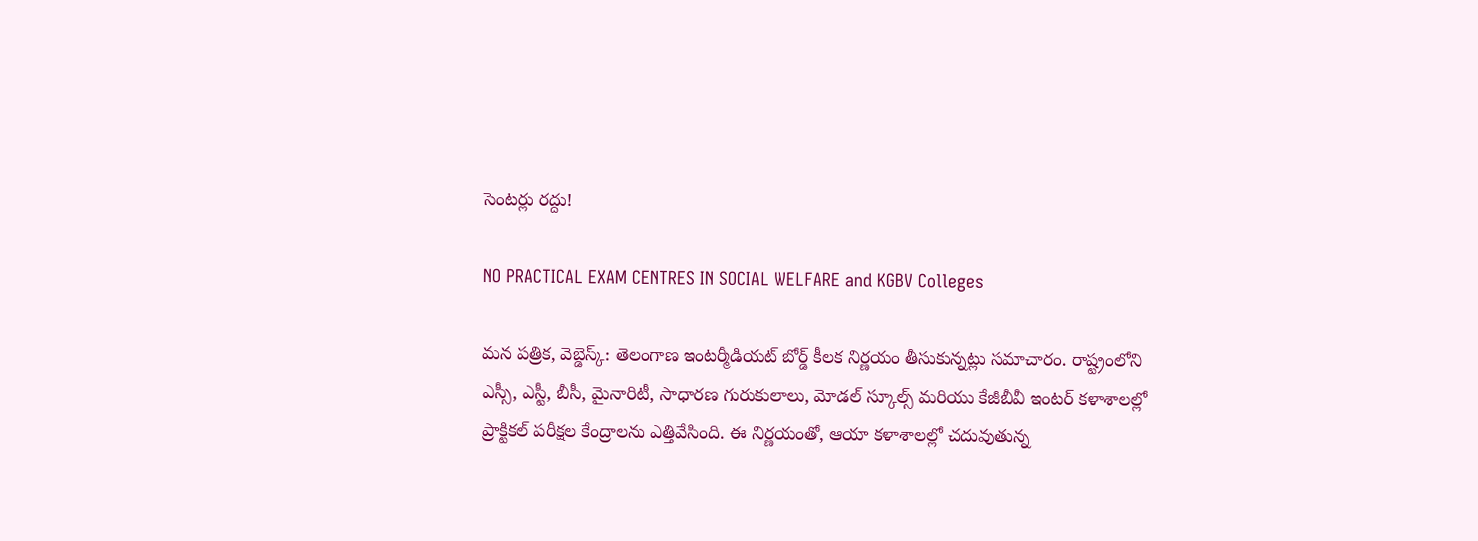సెంటర్లు రద్దు!

NO PRACTICAL EXAM CENTRES IN SOCIAL WELFARE and KGBV Colleges

మన పత్రిక, వెబ్డెస్క్: తెలంగాణ ఇంటర్మీడియట్ బోర్డ్ కీలక నిర్ణయం తీసుకున్నట్లు సమాచారం. రాష్ట్రంలోని ఎస్సీ, ఎస్టీ, బీసీ, మైనారిటీ, సాధారణ గురుకులాలు, మోడల్ స్కూల్స్ మరియు కేజీబీవీ ఇంటర్ కళాశాలల్లో ప్రాక్టికల్ పరీక్షల కేంద్రాలను ఎత్తివేసింది. ఈ నిర్ణయంతో, ఆయా కళాశాలల్లో చదువుతున్న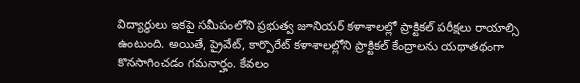విద్యార్థులు ఇకపై సమీపంలోని ప్రభుత్వ జూనియర్ కళాశాలల్లో ప్రాక్టికల్ పరీక్షలు రాయాల్సి ఉంటుంది. అయితే, ప్రైవేట్, కార్పొరేట్ కళాశాలల్లోని ప్రాక్టికల్ కేంద్రాలను యథాతథంగా కొనసాగించడం గమనార్హం. కేవలం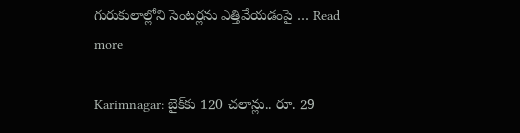గురుకులాల్లోని సెంటర్లను ఎత్తివేయడంపై … Read more

Karimnagar: బైక్‌కు 120 చలాన్లు.. రూ. 29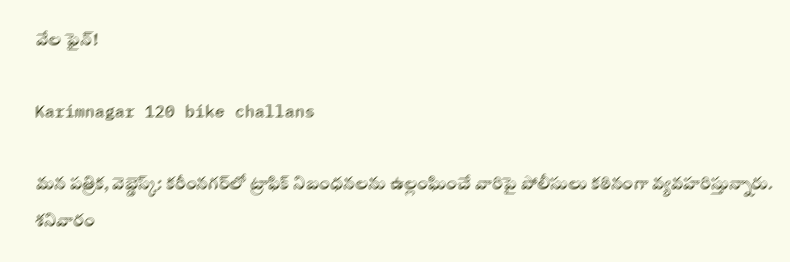వేల ఫైన్!

Karimnagar 120 bike challans

మన పత్రిక, వెబ్డెస్క్: కరీంనగర్‌లో ట్రాఫిక్ నిబంధనలను ఉల్లంఘించే వారిపై పోలీసులు కఠినంగా వ్యవహరిస్తున్నారు. శనివారం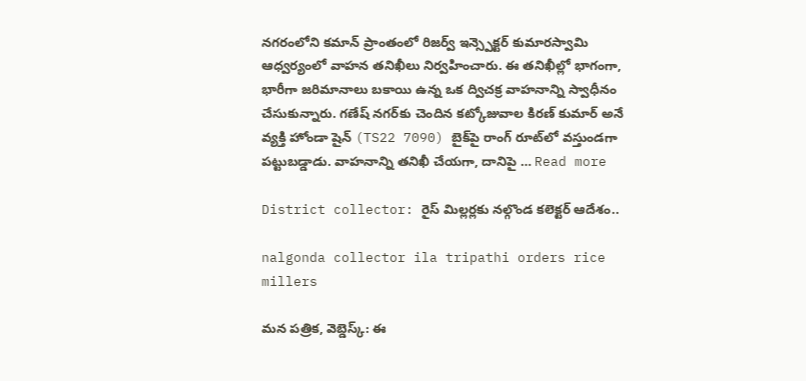నగరంలోని కమాన్ ప్రాంతంలో రిజర్వ్ ఇన్స్పెక్టర్ కుమారస్వామి ఆధ్వర్యంలో వాహన తనిఖీలు నిర్వహించారు. ఈ తనిఖీల్లో భాగంగా, భారీగా జరిమానాలు బకాయి ఉన్న ఒక ద్విచక్ర వాహనాన్ని స్వాధీనం చేసుకున్నారు. గణేష్ నగర్‌కు చెందిన కట్కోజువాల కిరణ్ కుమార్ అనే వ్యక్తి హోండా షైన్ (TS22 7090) బైక్‌పై రాంగ్ రూట్‌లో వస్తుండగా పట్టుబడ్డాడు. వాహనాన్ని తనిఖీ చేయగా, దానిపై … Read more

District collector: రైస్ మిల్లర్లకు నల్గొండ కలెక్టర్ ఆదేశం..

nalgonda collector ila tripathi orders rice millers

మన పత్రిక, వెబ్డెస్క్: ఈ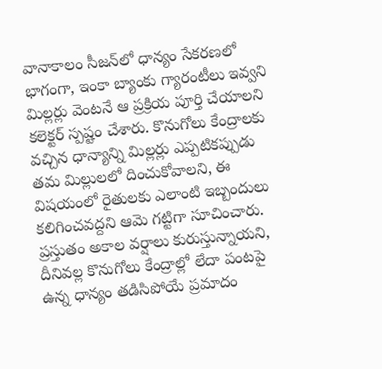వానాకాలం సీజన్‌లో ధాన్యం సేకరణలో భాగంగా, ఇంకా బ్యాంకు గ్యారంటీలు ఇవ్వని మిల్లర్లు వెంటనే ఆ ప్రక్రియ పూర్తి చేయాలని కలెక్టర్ స్పష్టం చేశారు. కొనుగోలు కేంద్రాలకు వచ్చిన ధాన్యాన్ని మిల్లర్లు ఎప్పటికప్పుడు తమ మిల్లులలో దించుకోవాలని, ఈ విషయంలో రైతులకు ఎలాంటి ఇబ్బందులు కలిగించవద్దని ఆమె గట్టిగా సూచించారు. ప్రస్తుతం అకాల వర్షాలు కురుస్తున్నాయని, దీనివల్ల కొనుగోలు కేంద్రాల్లో లేదా పంటపై ఉన్న ధాన్యం తడిసిపోయే ప్రమాదం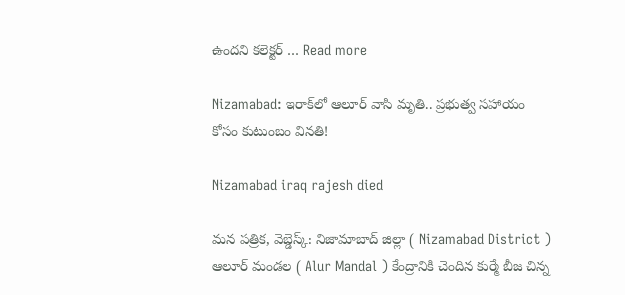ఉందని కలెక్టర్ … Read more

Nizamabad: ఇరాక్‌లో ఆలూర్ వాసి మృతి.. ప్రభుత్వ సహాయం కోసం కుటుంబం వినతి!

Nizamabad iraq rajesh died

మన పత్రిక, వెబ్డెస్క్: నిజామాబాద్ జిల్లా ( Nizamabad District ) ఆలూర్ మండల ( Alur Mandal ) కేంద్రానికి చెందిన కుర్మే బీజ చిన్న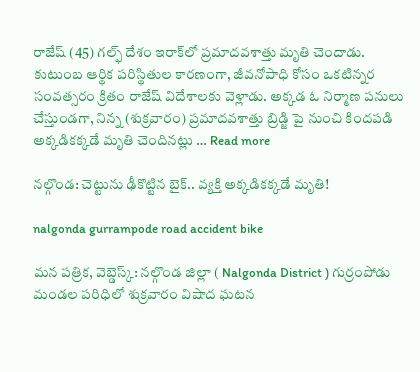రాజేష్ (45) గల్ఫ్ దేశం ఇరాక్‌లో ప్రమాదవశాత్తు మృతి చెందాడు. కుటుంబ ఆర్థిక పరిస్థితుల కారణంగా, జీవనోపాధి కోసం ఒకటిన్నర సంవత్సరం క్రితం రాజేష్ విదేశాలకు వెళ్లాడు. అక్కడ ఓ నిర్మాణ పనులు చేస్తుండగా, నిన్న (శుక్రవారం) ప్రమాదవశాత్తు బ్రిడ్జి పై నుంచి కిందపడి అక్కడికక్కడే మృతి చెందినట్లు … Read more

నల్గొండ: చెట్టును ఢీకొట్టిన బైక్.. వ్యక్తి అక్కడికక్కడే మృతి!

nalgonda gurrampode road accident bike

మన పత్రిక, వెబ్డెస్క్: నల్గొండ జిల్లా ( Nalgonda District ) గుర్రంపోడు మండల పరిధిలో శుక్రవారం విషాద ఘటన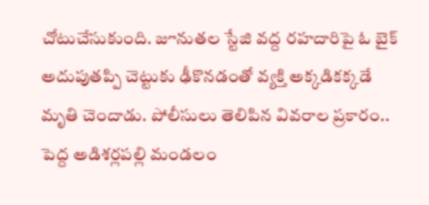చోటుచేసుకుంది. జూనుతల స్టేజి వద్ద రహదారిపై ఓ బైక్ అదుపుతప్పి చెట్టుకు ఢీకొనడంతో వ్యక్తి అక్కడికక్కడే మృతి చెందాడు. పోలీసులు తెలిపిన వివరాల ప్రకారం.. పెద్ద అడిశర్లపల్లి మండలం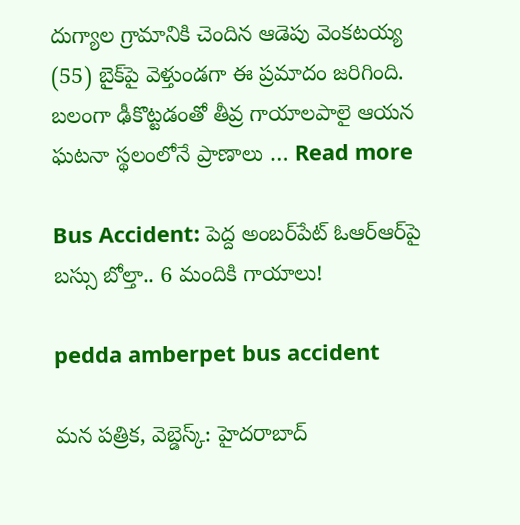దుగ్యాల గ్రామానికి చెందిన ఆడెపు వెంకటయ్య (55) బైక్‌పై వెళ్తుండగా ఈ ప్రమాదం జరిగింది. బలంగా ఢీకొట్టడంతో తీవ్ర గాయాలపాలై ఆయన ఘటనా స్థలంలోనే ప్రాణాలు … Read more

Bus Accident: పెద్ద అంబర్‌పేట్‌ ఓఆర్‌ఆర్‌పై బస్సు బోల్తా.. 6 మందికి గాయాలు!

pedda amberpet bus accident

మన పత్రిక, వెబ్డెస్క్: హైదరాబాద్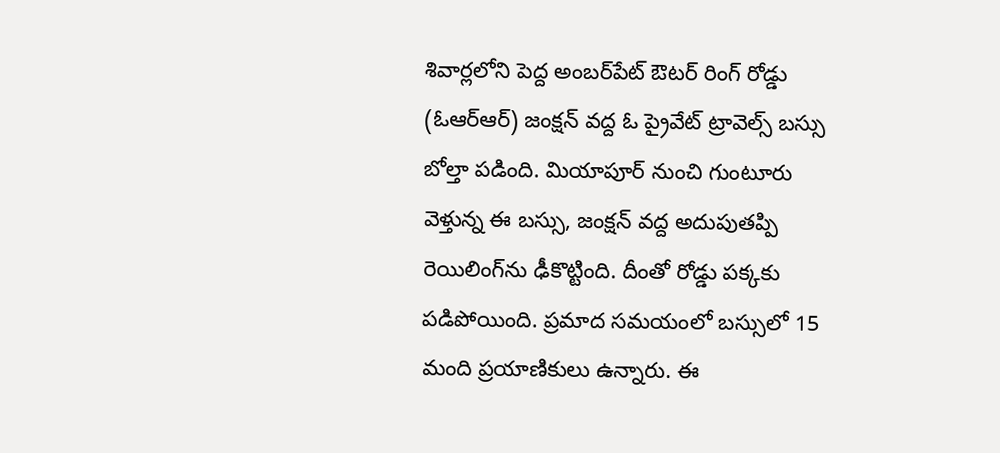శివార్లలోని పెద్ద అంబర్‌పేట్‌ ఔటర్ రింగ్ రోడ్డు (ఓఆర్‌ఆర్‌) జంక్షన్ వద్ద ఓ ప్రైవేట్ ట్రావెల్స్ బస్సు బోల్తా పడింది. మియాపూర్ నుంచి గుంటూరు వెళ్తున్న ఈ బస్సు, జంక్షన్ వద్ద అదుపుతప్పి రెయిలింగ్‌ను ఢీకొట్టింది. దీంతో రోడ్డు పక్కకు పడిపోయింది. ప్రమాద సమయంలో బస్సులో 15 మంది ప్రయాణికులు ఉన్నారు. ఈ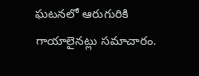ఘటనలో ఆరుగురికి గాయాలైనట్లు సమాచారం.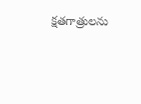క్షతగాత్రులను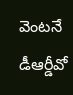వెంటనే డీఆర్డీవో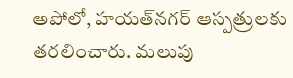అపోలో, హయత్‌నగర్ ఆస్పత్రులకు తరలించారు. మలుపు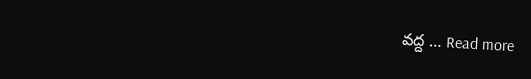వద్ద … Read more